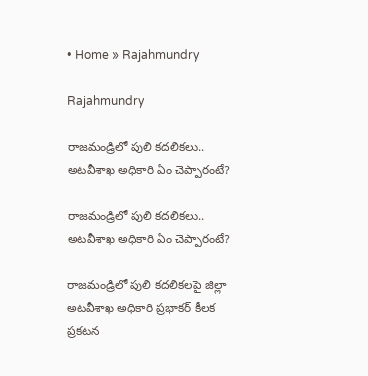• Home » Rajahmundry

Rajahmundry

రాజమండ్రిలో పులి కదలికలు.. అటవీశాఖ అధికారి ఏం చెప్పారంటే?

రాజమండ్రిలో పులి కదలికలు.. అటవీశాఖ అధికారి ఏం చెప్పారంటే?

రాజమండ్రిలో పులి కదలికలపై జిల్లా అటవీశాఖ అధికారి ప్రభాకర్‌ కీలక ప్రకటన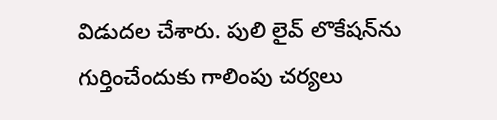విడుదల చేశారు. పులి లైవ్ లొకేషన్‌ను గుర్తించేందుకు గాలింపు చర్యలు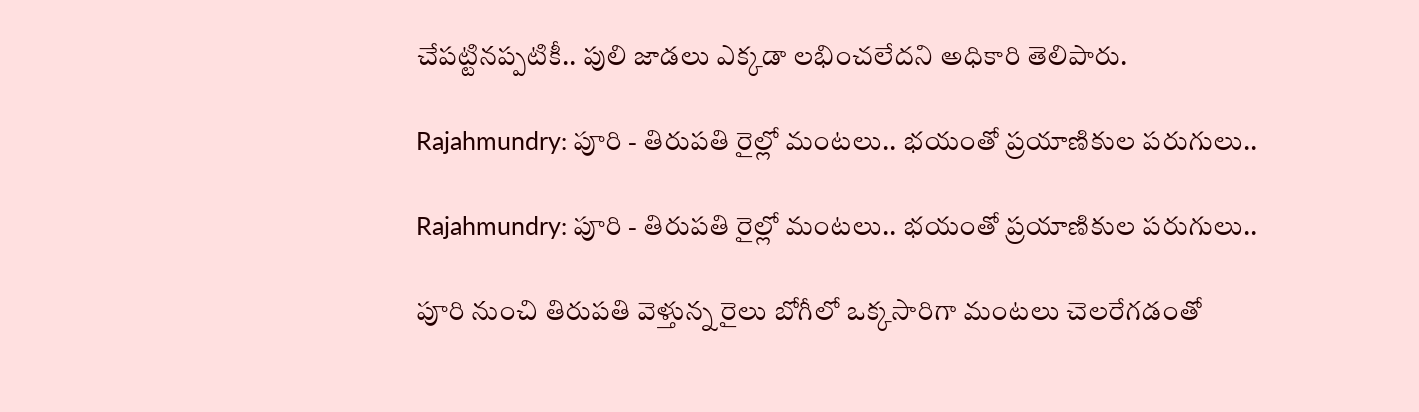చేపట్టినప్పటికీ.. పులి జాడలు ఎక్కడా లభించలేదని అధికారి తెలిపారు.

Rajahmundry: పూరి - తిరుపతి రైల్లో మంటలు.. భయంతో ప్రయాణికుల పరుగులు..

Rajahmundry: పూరి - తిరుపతి రైల్లో మంటలు.. భయంతో ప్రయాణికుల పరుగులు..

పూరి నుంచి తిరుపతి వెళ్తున్న రైలు బోగీలో ఒక్కసారిగా మంటలు చెలరేగడంతో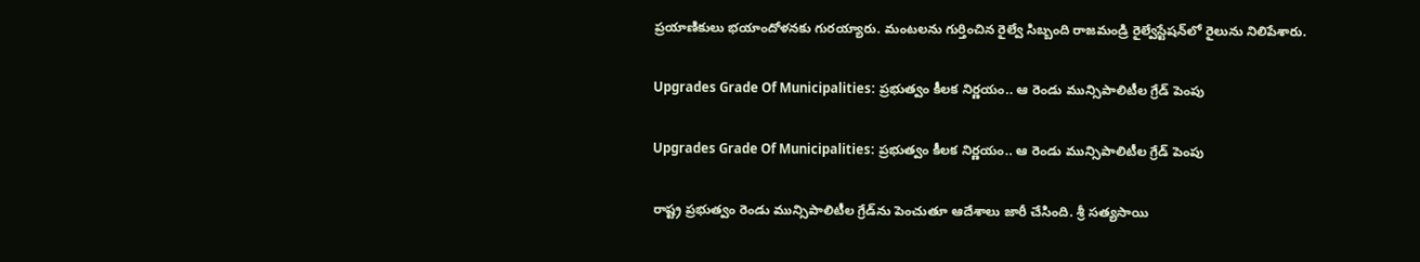ప్రయాణికులు భయాందోళనకు గురయ్యారు. మంటలను గుర్తించిన రైల్వే సిబ్బంది రాజమండ్రి రైల్వేస్టేషన్‌లో రైలును నిలిపేశారు.

Upgrades Grade Of Municipalities: ప్రభుత్వం కీలక నిర్ణయం.. ఆ రెండు మున్సిపాలిటీల గ్రేడ్ పెంపు

Upgrades Grade Of Municipalities: ప్రభుత్వం కీలక నిర్ణయం.. ఆ రెండు మున్సిపాలిటీల గ్రేడ్ పెంపు

రాష్ట్ర ప్రభుత్వం రెండు మున్సిపాలిటీల గ్రేడ్‌ను పెంచుతూ ఆదేశాలు జారీ చేసింది. శ్రీ సత్యసాయి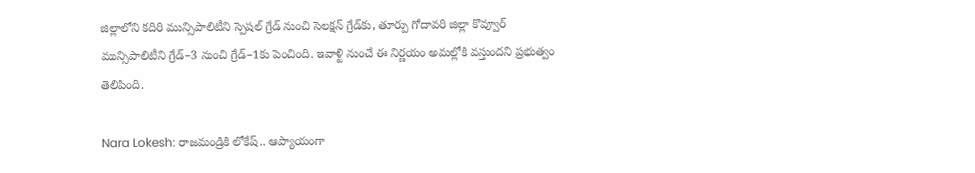జిల్లాలోని కదిరి మున్సిపాలిటీని స్పెషల్ గ్రేడ్ నుంచి సెలక్షన్ గ్రేడ్‌కు, తూర్పు గోదావరి జిల్లా కొవ్వూర్ మున్సిపాలిటీని గ్రేడ్–3 నుంచి గ్రేడ్–1కు పెంచింది. ఇవాళ్టి నుంచే ఈ నిర్ణయం అమల్లోకి వస్తుందని ప్రభుత్వం తెలిపింది.

Nara Lokesh: రాజమండ్రికి లోకేష్.. ఆప్యాయంగా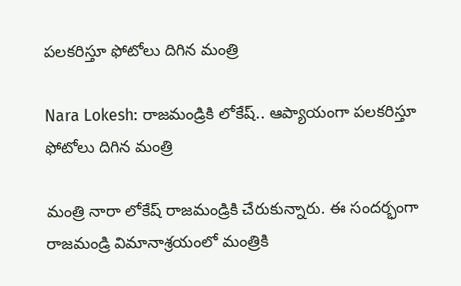పలకరిస్తూ ఫోటోలు దిగిన మంత్రి

Nara Lokesh: రాజమండ్రికి లోకేష్.. ఆప్యాయంగా పలకరిస్తూ ఫోటోలు దిగిన మంత్రి

మంత్రి నారా లోకేష్ రాజమండ్రికి చేరుకున్నారు. ఈ సందర్భంగా రాజమండ్రి విమానాశ్రయంలో మంత్రికి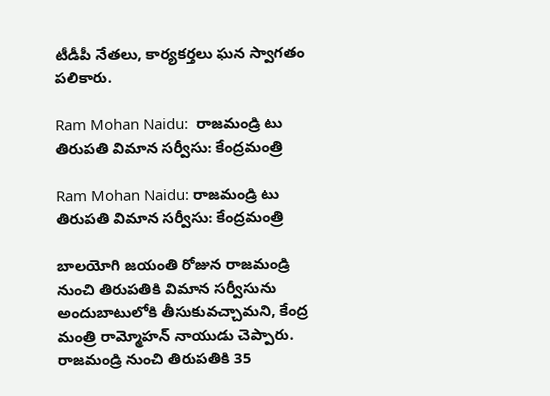టీడీపీ నేతలు, కార్యకర్తలు ఘన స్వాగతం పలికారు.

Ram Mohan Naidu:  రాజమండ్రి టు తిరుపతి విమాన సర్వీసు: కేంద్రమంత్రి

Ram Mohan Naidu: రాజమండ్రి టు తిరుపతి విమాన సర్వీసు: కేంద్రమంత్రి

బాలయోగి జయంతి రోజున రాజమండ్రి నుంచి తిరుపతికి విమాన సర్వీసును అందుబాటులోకి తీసుకువచ్చామని, కేంద్ర మంత్రి రామ్మోహన్ నాయుడు చెప్పారు. రాజమండ్రి నుంచి తిరుపతికి 35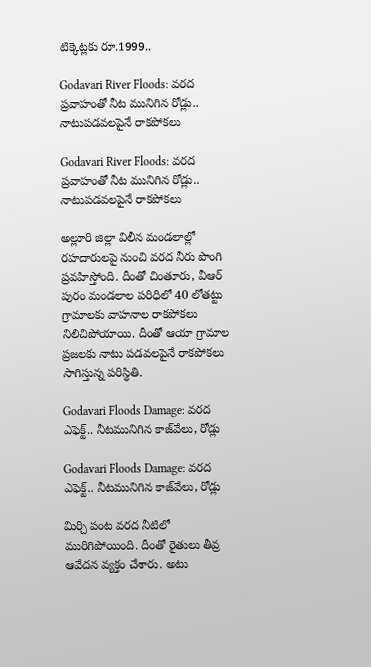టిక్కెట్లకు రూ.1999..

Godavari River Floods: వరద ప్రవాహంతో నీట మునిగిన రోడ్లు.. నాటుపడవలపైనే రాకపోకలు

Godavari River Floods: వరద ప్రవాహంతో నీట మునిగిన రోడ్లు.. నాటుపడవలపైనే రాకపోకలు

అల్లూరి జిల్లా విలీన మండలాల్లో రహదారులపై నుంచి వరద నీరు పొంగి ప్రవహిస్తోంది. దీంతో చింతూరు, వీఆర్ పురం మండలాల పరిధిలో 40 లోతట్టు గ్రామాలకు వాహనాల రాకపోకలు నిలిచిపోయాయి. దీంతో ఆయా గ్రామాల ప్రజలకు నాటు పడవలపైనే రాకపోకలు సాగిస్తున్న పరిస్థితి.

Godavari Floods Damage: వరద ఎఫెక్ట్.. నీటమునిగిన కాజ్‌వేలు, రోడ్లు

Godavari Floods Damage: వరద ఎఫెక్ట్.. నీటమునిగిన కాజ్‌వేలు, రోడ్లు

మిర్చి పంట వరద నీటిలో మురిగిపోయింది. దీంతో రైతులు తీవ్ర ఆవేదన వ్యక్తం చేశారు. అటు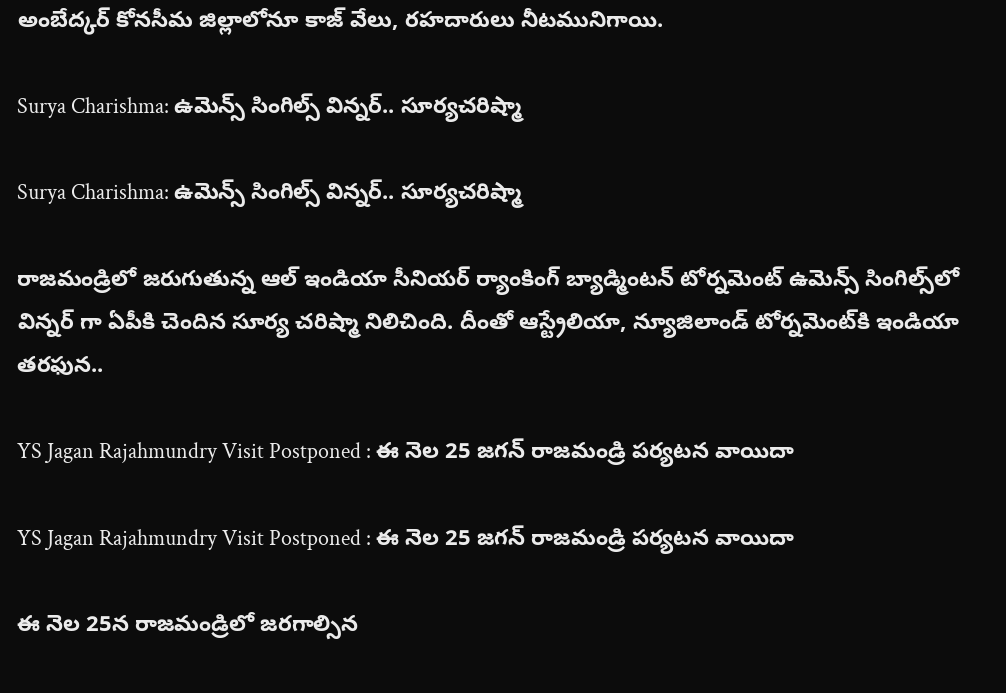అంబేద్కర్ కోనసీమ జిల్లాలోనూ కాజ్ వేలు, రహదారులు నీటమునిగాయి.

Surya Charishma: ఉమెన్స్ సింగిల్స్ విన్నర్.. సూర్యచరిష్మా

Surya Charishma: ఉమెన్స్ సింగిల్స్ విన్నర్.. సూర్యచరిష్మా

రాజమండ్రిలో జరుగుతున్న ఆల్ ఇండియా సీనియర్ ర్యాంకింగ్ బ్యాడ్మింటన్ టోర్నమెంట్ ఉమెన్స్ సింగిల్స్‌‌‌లో విన్నర్ గా ఏపీకి చెందిన సూర్య చరిష్మా నిలిచింది. దీంతో ఆస్ట్రేలియా, న్యూజిలాండ్ టోర్నమెంట్‌కి ఇండియా తరఫున..

YS Jagan Rajahmundry Visit Postponed : ఈ నెల 25 జగన్ రాజమండ్రి పర్యటన వాయిదా

YS Jagan Rajahmundry Visit Postponed : ఈ నెల 25 జగన్ రాజమండ్రి పర్యటన వాయిదా

ఈ నెల 25న రాజమండ్రిలో జరగాల్సిన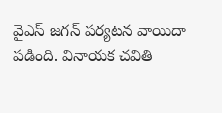వైఎస్ జగన్ పర్యటన వాయిదా పడింది. వినాయక చవితి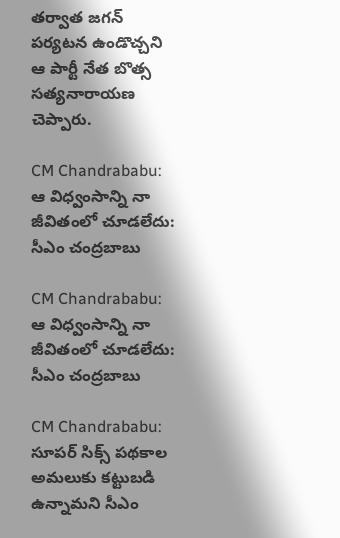తర్వాత జగన్ పర్యటన ఉండొచ్చని ఆ పార్టీ నేత బొత్స సత్యనారాయణ చెప్పారు.

CM Chandrababu: ఆ విధ్వంసాన్ని నా జీవితంలో చూడలేదు: సీఎం చంద్రబాబు

CM Chandrababu: ఆ విధ్వంసాన్ని నా జీవితంలో చూడలేదు: సీఎం చంద్రబాబు

CM Chandrababu: సూపర్‌ సిక్స్‌ పథకాల అమలుకు కట్టుబడి ఉన్నామని సీఎం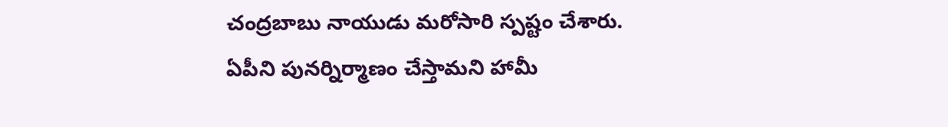చంద్రబాబు నాయుడు మరోసారి స్పష్టం చేశారు. ఏపీని పునర్నిర్మాణం చేస్తామని హామీ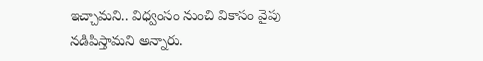ఇచ్చామని.. విధ్వంసం నుంచి వికాసం వైపు నడిపిస్తామని అన్నారు.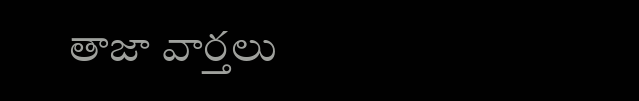తాజా వార్తలు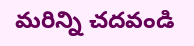మరిన్ని చదవండి